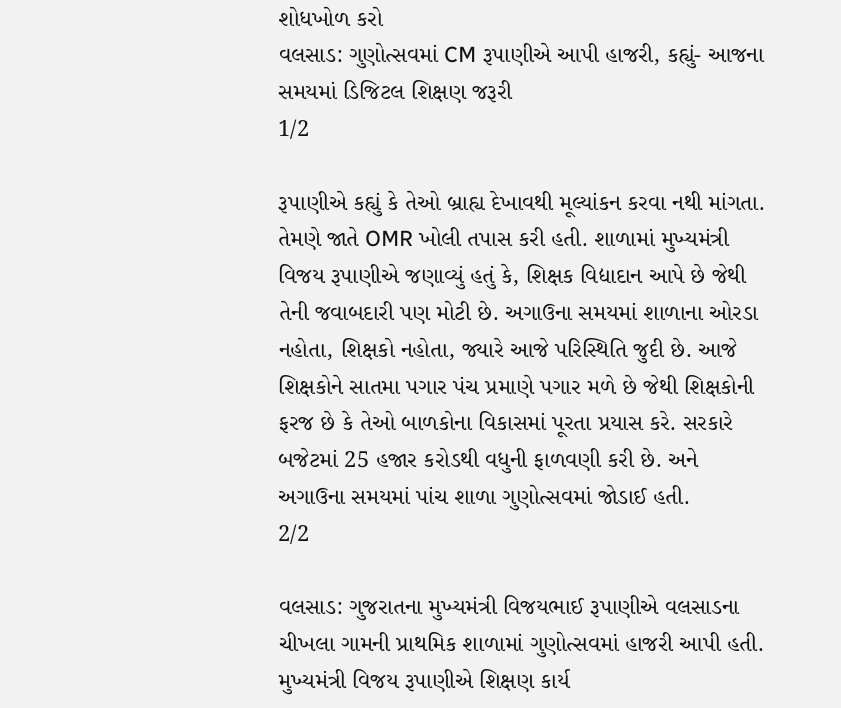શોધખોળ કરો
વલસાડ: ગુણોત્સવમાં CM રૂપાણીએ આપી હાજરી, કહ્યું- આજના સમયમાં ડિજિટલ શિક્ષણ જરૂરી
1/2

રૂપાણીએ કહ્યું કે તેઓ બ્રાહ્ય દેખાવથી મૂલ્યાંકન કરવા નથી માંગતા. તેમણે જાતે OMR ખોલી તપાસ કરી હતી. શાળામાં મુખ્યમંત્રી વિજય રૂપાણીએ જણાવ્યું હતું કે, શિક્ષક વિદ્યાદાન આપે છે જેથી તેની જવાબદારી પણ મોટી છે. અગાઉના સમયમાં શાળાના ઓરડા નહોતા, શિક્ષકો નહોતા, જ્યારે આજે પરિસ્થિતિ જુદી છે. આજે શિક્ષકોને સાતમા પગાર પંચ પ્રમાણે પગાર મળે છે જેથી શિક્ષકોની ફરજ છે કે તેઓ બાળકોના વિકાસમાં પૂરતા પ્રયાસ કરે. સરકારે બજેટમાં 25 હજાર કરોડથી વધુની ફાળવણી કરી છે. અને અગાઉના સમયમાં પાંચ શાળા ગુણોત્સવમાં જોડાઈ હતી.
2/2

વલસાડ: ગુજરાતના મુખ્યમંત્રી વિજયભાઈ રૂપાણીએ વલસાડના ચીખલા ગામની પ્રાથમિક શાળામાં ગુણોત્સવમાં હાજરી આપી હતી. મુખ્યમંત્રી વિજય રૂપાણીએ શિક્ષણ કાર્ય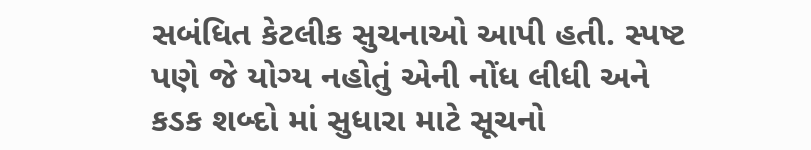સબંધિત કેટલીક સુચનાઓ આપી હતી. સ્પષ્ટ પણે જે યોગ્ય નહોતું એની નોંધ લીધી અને કડક શબ્દો માં સુધારા માટે સૂચનો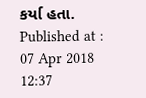કર્યા હતા.
Published at : 07 Apr 2018 12:37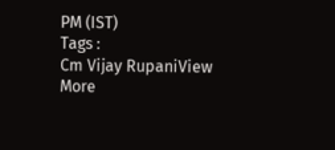PM (IST)
Tags :
Cm Vijay RupaniView More